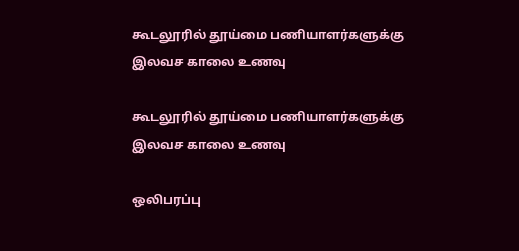கூடலூரில் தூய்மை பணியாளர்களுக்கு இலவச காலை உணவு

கூடலூரில் தூய்மை பணியாளர்களுக்கு இலவச காலை உணவு

ஒலிபரப்பு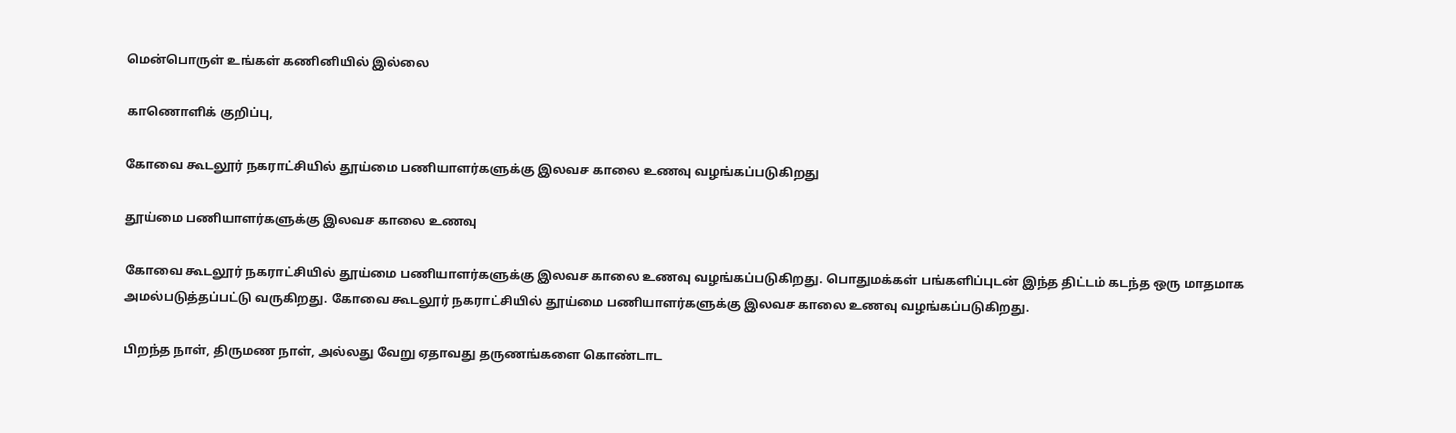மென்பொருள் உங்கள் கணினியில் இல்லை

காணொளிக் குறிப்பு,

கோவை கூடலூர் நகராட்சியில் தூய்மை பணியாளர்களுக்கு இலவச காலை உணவு வழங்கப்படுகிறது

தூய்மை பணியாளர்களுக்கு இலவச காலை உணவு

கோவை கூடலூர் நகராட்சியில் தூய்மை பணியாளர்களுக்கு இலவச காலை உணவு வழங்கப்படுகிறது. பொதுமக்கள் பங்களிப்புடன் இந்த திட்டம் கடந்த ஒரு மாதமாக அமல்படுத்தப்பட்டு வருகிறது. கோவை கூடலூர் நகராட்சியில் தூய்மை பணியாளர்களுக்கு இலவச காலை உணவு வழங்கப்படுகிறது.

பிறந்த நாள், திருமண நாள், அல்லது வேறு ஏதாவது தருணங்களை கொண்டாட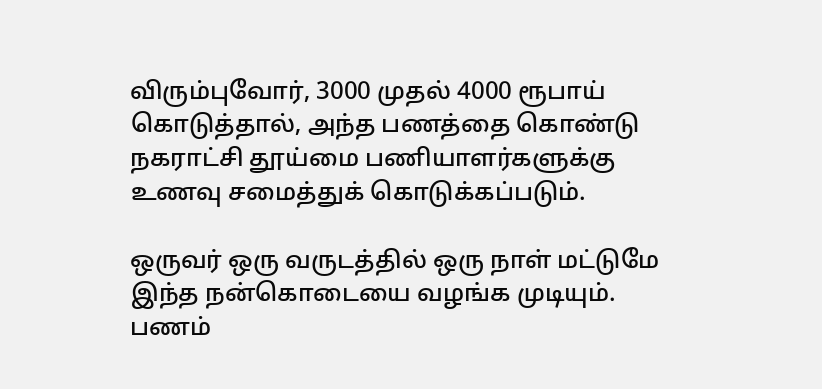விரும்புவோர், 3000 முதல் 4000 ரூபாய் கொடுத்தால், அந்த பணத்தை கொண்டு நகராட்சி தூய்மை பணியாளர்களுக்கு உணவு சமைத்துக் கொடுக்கப்படும்.

ஒருவர் ஒரு வருடத்தில் ஒரு நாள் மட்டுமே இந்த நன்கொடையை வழங்க முடியும். பணம்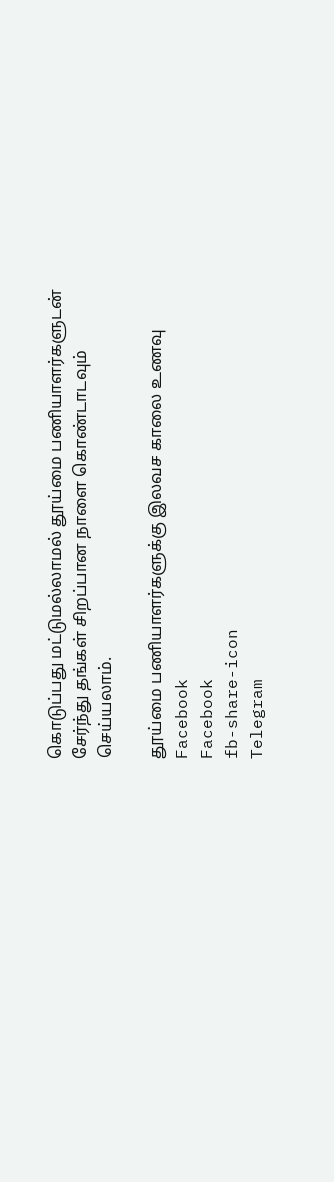கொடுப்பது மட்டுமல்லாமல் தூய்மை பணியாளர்களுடன் சேர்ந்து தங்கள் சிறப்பான நாளை கொண்டாடவும் செய்யலாம்.

தூய்மை பணியாளர்களுக்கு இலவச காலை உணவு
Facebook
Facebook
fb-share-icon
Telegram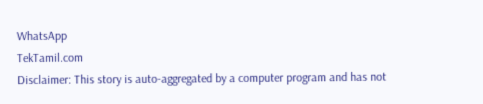WhatsApp
TekTamil.com
Disclaimer: This story is auto-aggregated by a computer program and has not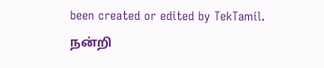been created or edited by TekTamil.
நன்றி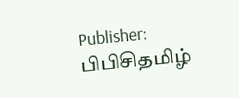Publisher: பிபிசிதமிழ்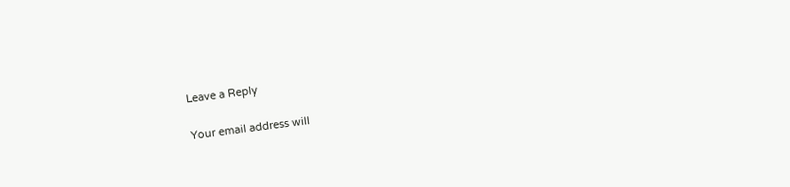Leave a Reply

Your email address will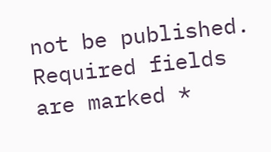not be published. Required fields are marked *